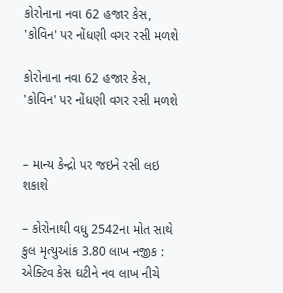કોરોનાના નવા 62 હજાર કેસ, 'કોવિન' પર નોંધણી વગર રસી મળશે

કોરોનાના નવા 62 હજાર કેસ, 'કોવિન' પર નોંધણી વગર રસી મળશે


– માન્ય કેન્દ્રો પર જઇને રસી લઇ શકાશે

– કોરોનાથી વધુ 2542ના મોત સાથે કુલ મૃત્યુઆંક 3.80 લાખ નજીક : એક્ટિવ કેસ ઘટીને નવ લાખ નીચે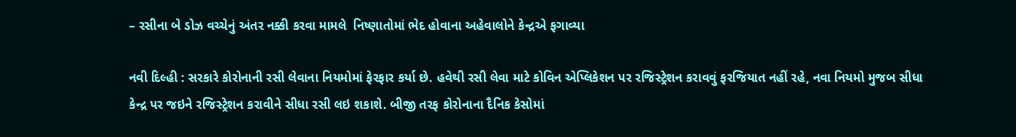– રસીના બે ડોઝ વચ્ચેનું અંતર નક્કી કરવા મામલે  નિષ્ણાતોમાં ભેદ હોવાના અહેવાલોને કેન્દ્રએ ફગાવ્યા

નવી દિલ્હી : સરકારે કોરોનાની રસી લેવાના નિયમોમાં ફેરફાર કર્યા છે. હવેથી રસી લેવા માટે કોવિન એપ્લિકેશન પર રજિસ્ટ્રેશન કરાવવું ફરજિયાત નહીં રહે, નવા નિયમો મુજબ સીધા કેન્દ્ર પર જઇને રજિસ્ટ્રેશન કરાવીને સીધા રસી લઇ શકાશે. બીજી તરફ કોરોનાના દૈનિક કેસોમાં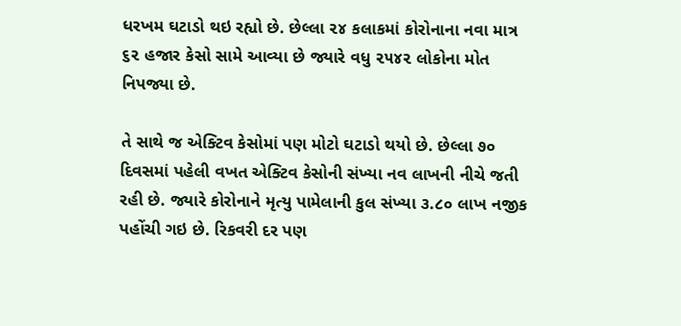ધરખમ ઘટાડો થઇ રહ્યો છે. છેલ્લા ૨૪ કલાકમાં કોરોનાના નવા માત્ર ૬૨ હજાર કેસો સામે આવ્યા છે જ્યારે વધુ ૨૫૪૨ લોકોના મોત નિપજ્યા છે.

તે સાથે જ એક્ટિવ કેસોમાં પણ મોટો ઘટાડો થયો છે. છેલ્લા ૭૦ દિવસમાં પહેલી વખત એક્ટિવ કેસોની સંખ્યા નવ લાખની નીચે જતી રહી છે. જ્યારે કોરોનાને મૃત્યુ પામેલાની કુલ સંખ્યા ૩.૮૦ લાખ નજીક પહોંચી ગઇ છે. રિકવરી દર પણ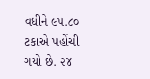વધીને ૯૫.૮૦ ટકાએ પહોંચી ગયો છે. ૨૪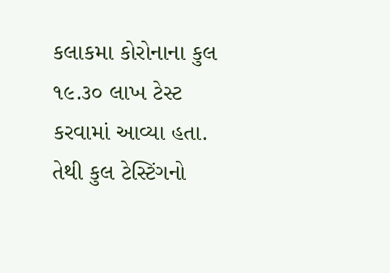કલાકમા કોરોનાના કુલ ૧૯.૩૦ લાખ ટેસ્ટ કરવામાં આવ્યા હતા. તેથી કુલ ટેસ્ટિંગનો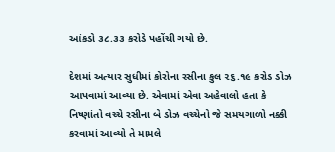આંકડો ૩૮.૩૩ કરોડે પહોંચી ગયો છે.

દેશમાં અત્યાર સુધીમાં કોરોના રસીના કુલ ૨૬.૧૯ કરોડ ડોઝ આપવામાં આવ્યા છે. એવામાં એવા અહેવાલો હતા કે નિષ્ણાંતો વચ્ચે રસીના બે ડોઝ વચ્ચેનો જે સમયગાળો નક્કી કરવામાં આવ્યો તે મામલે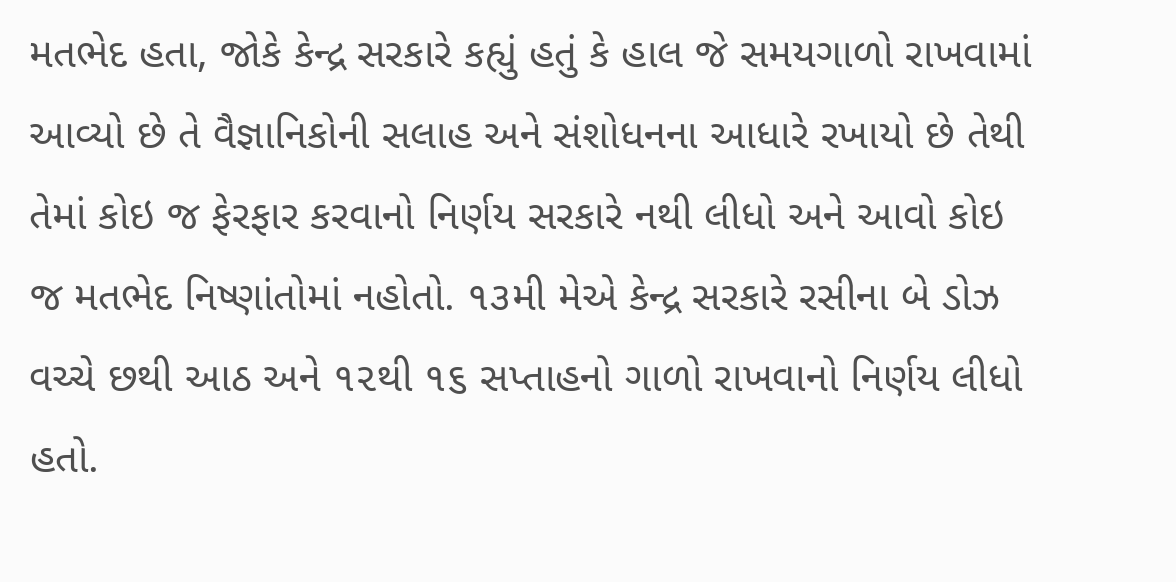મતભેદ હતા, જોકે કેન્દ્ર સરકારે કહ્યું હતું કે હાલ જે સમયગાળો રાખવામાં આવ્યો છે તે વૈજ્ઞાનિકોની સલાહ અને સંશોધનના આધારે રખાયો છે તેથી તેમાં કોઇ જ ફેરફાર કરવાનો નિર્ણય સરકારે નથી લીધો અને આવો કોઇ જ મતભેદ નિષ્ણાંતોમાં નહોતો. ૧૩મી મેએ કેન્દ્ર સરકારે રસીના બે ડોઝ વચ્ચે છથી આઠ અને ૧૨થી ૧૬ સપ્તાહનો ગાળો રાખવાનો નિર્ણય લીધો હતો.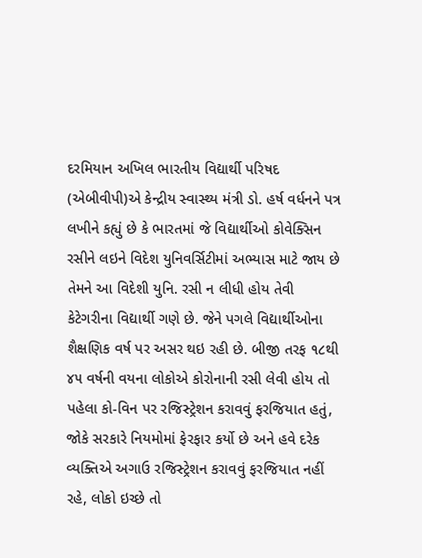દરમિયાન અખિલ ભારતીય વિદ્યાર્થી પરિષદ (એબીવીપી)એ કેન્દ્રીય સ્વાસ્થ્ય મંત્રી ડો. હર્ષ વર્ધનને પત્ર લખીને કહ્યું છે કે ભારતમાં જે વિદ્યાર્થીઓ કોવેક્સિન રસીને લઇને વિદેશ યુનિવર્સિટીમાં અભ્યાસ માટે જાય છે તેમને આ વિદેશી યુનિ. રસી ન લીધી હોય તેવી કેટેગરીના વિદ્યાર્થી ગણે છે. જેને પગલે વિદ્યાર્થીઓના શૈક્ષણિક વર્ષ પર અસર થઇ રહી છે. બીજી તરફ ૧૮થી ૪૫ વર્ષની વયના લોકોએ કોરોનાની રસી લેવી હોય તો પહેલા કો-વિન પર રજિસ્ટ્રેશન કરાવવું ફરજિયાત હતું, જોકે સરકારે નિયમોમાં ફેરફાર કર્યો છે અને હવે દરેક વ્યક્તિએ અગાઉ રજિસ્ટ્રેશન કરાવવું ફરજિયાત નહીં રહે, લોકો ઇચ્છે તો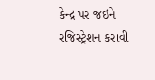કેન્દ્ર પર જઇને રજિસ્ટ્રેશન કરાવી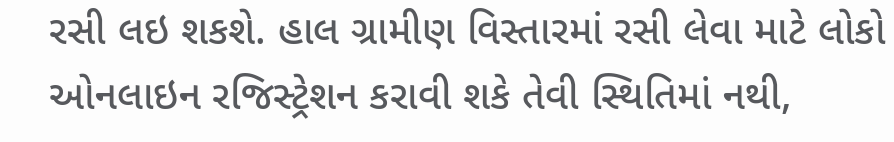રસી લઇ શકશે. હાલ ગ્રામીણ વિસ્તારમાં રસી લેવા માટે લોકો ઓનલાઇન રજિસ્ટ્રેશન કરાવી શકે તેવી સ્થિતિમાં નથી,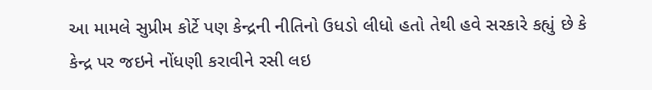આ મામલે સુપ્રીમ કોર્ટે પણ કેન્દ્રની નીતિનો ઉધડો લીધો હતો તેથી હવે સરકારે કહ્યું છે કે કેન્દ્ર પર જઇને નોંધણી કરાવીને રસી લઇ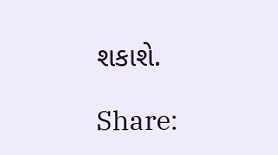શકાશે.

Share: